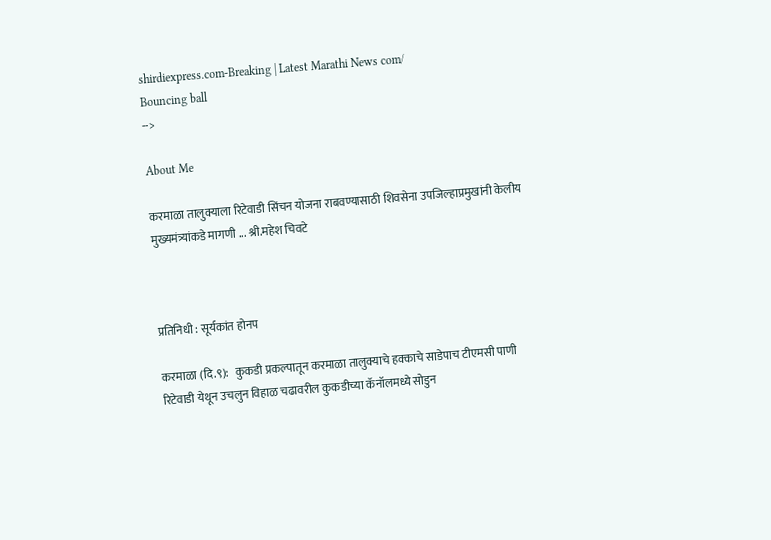shirdiexpress.com-Breaking | Latest Marathi News com/
Bouncing ball
-->

About Me

करमाळा तालुक्याला रिटेवाडी सिंचन योजना राबवण्यासाठी शिवसेना उपजिल्हाप्रमुखांनी केलीय मुख्यमंत्र्यांकडे मागणी ... श्री.महेश चिवटे



प्रतिनिधी : सूर्यकांत होनप

करमाळा (दि.९):   कुकडी प्रकल्पातून करमाळा तालुक्याचे हक्काचे साडेपाच टीएमसी पाणी रिटेवाडी येथून उचलुन विहाळ चढावरील कुकडीच्या कॅनॉलमध्ये सोडुन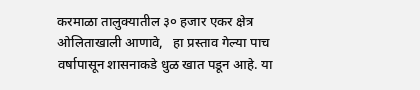करमाळा तालुक्यातील ३० हजार‌ एकर क्षेत्र ओलिताखाली आणावे,   हा प्रस्ताव गेल्या पाच वर्षापासून शासनाकडे धुळ खात पडून आहे. या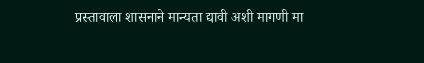प्रस्तावाला शासनाने मान्यता द्यावी अशी मागणी मा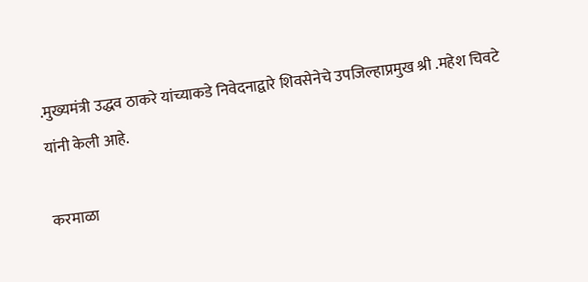.मुख्यमंत्री उद्धव ठाकरे यांच्याकडे निवेदनाद्वारे शिवसेनेचे उपजिल्हाप्रमुख श्री .महेश चिवटे यांनी केली आहे.

करमाळा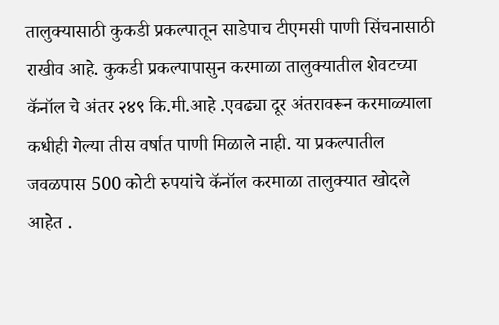तालुक्यासाठी कुकडी प्रकल्पातून साडेपाच टीएमसी पाणी सिंचनासाठी राखीव आहे. कुकडी प्रकल्पापासुन करमाळा तालुक्यातील शेवटच्या कॅनॉल चे अंतर २४९ कि.मी.आहे .एवढ्या दूर अंतरावरून करमाळ्याला कधीही गेल्या तीस वर्षात पाणी मिळाले नाही. या प्रकल्पातील जवळपास 500 कोटी रुपयांचे कॅनॉल करमाळा तालुक्यात खोदले आहेत .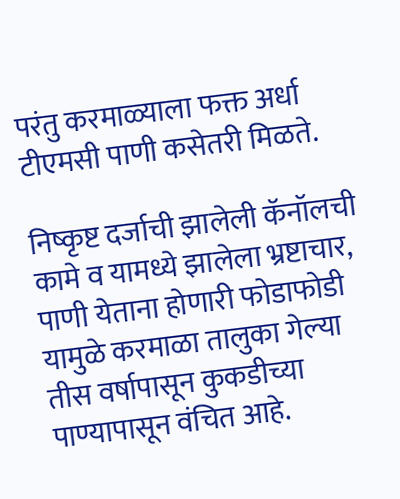परंतु करमाळ्याला फक्त अर्धा टीएमसी पाणी कसेतरी मिळते.

निष्कृष्ट दर्जाची झालेली कॅनॉलची कामे व यामध्ये झालेला भ्रष्टाचार, पाणी येताना होणारी फोडाफोडी यामुळे करमाळा तालुका गेल्या तीस वर्षापासून कुकडीच्या पाण्यापासून वंचित आहे.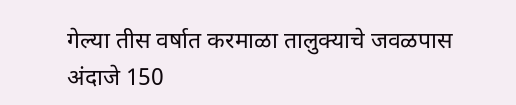गेल्या तीस वर्षात करमाळा तालुक्याचे जवळपास अंदाजे 150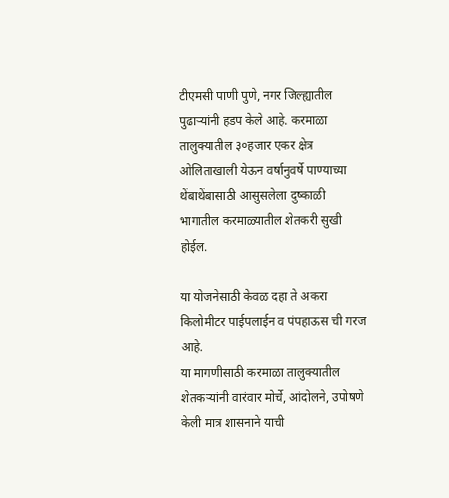टीएमसी पाणी पुणे, नगर जिल्ह्यातील पुढाऱ्यांनी हडप केले आहे. करमाळा तालुक्यातील ३०हजार एकर क्षेत्र ओलिताखाली येऊन वर्षानुवर्षे पाण्याच्या थेंबाथेंबासाठी आसुसलेला दुष्काळी भागातील करमाळ्यातील शेतकरी सुखी होईल.

या योजनेसाठी केवळ दहा ते अकरा किलोमीटर पाईपलाईन व पंपहाऊस ची गरज आहे.
या मागणीसाठी करमाळा तालुक्यातील शेतकऱ्यांनी वारंवार मोर्चे, आंदोलने, उपोषणे केली मात्र शासनाने याची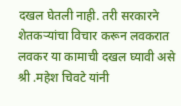दखल घेतली नाही. तरी सरकारने शेतकऱ्यांचा विचार करून लवकरात लवकर या कामाची दखल घ्यावी असे श्री .महेश चिवटे यांनी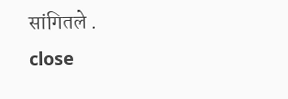सांगितले .
close